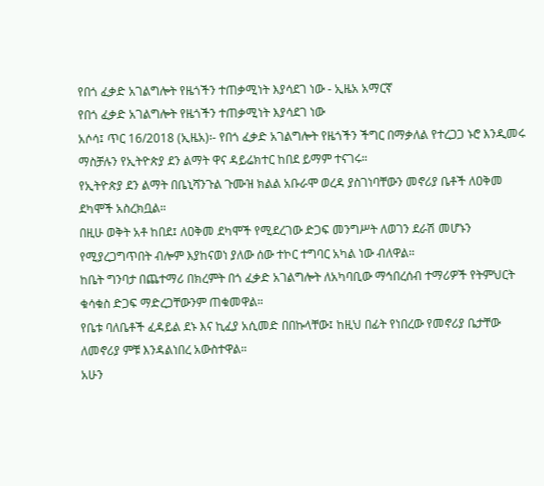የበጎ ፈቃድ አገልግሎት የዜጎችን ተጠቃሚነት እያሳደገ ነው - ኢዜአ አማርኛ
የበጎ ፈቃድ አገልግሎት የዜጎችን ተጠቃሚነት እያሳደገ ነው
አሶሳ፤ ጥር 16/2018 (ኢዜአ)፡- የበጎ ፈቃድ አገልግሎት የዜጎችን ችግር በማቃለል የተረጋጋ ኑሮ እንዲመሩ ማስቻሉን የኢትዮጵያ ደን ልማት ዋና ዳይሬክተር ከበደ ይማም ተናገሩ።
የኢትዮጵያ ደን ልማት በቤኒሻንጉል ጉሙዝ ክልል አቡራሞ ወረዳ ያስገነባቸውን መኖሪያ ቤቶች ለዐቅመ ደካሞች አስረክቧል።
በዚሁ ወቅት አቶ ከበደ፤ ለዐቅመ ደካሞች የሚደረገው ድጋፍ መንግሥት ለወገን ደራሽ መሆኑን የሚያረጋግጥበት ብሎም እያከናወነ ያለው ሰው ተኮር ተግባር አካል ነው ብለዋል።
ከቤት ግንባታ በጨተማሪ በክረምት በጎ ፈቃድ አገልግሎት ለአካባቢው ማኅበረሰብ ተማሪዎች የትምህርት ቁሳቁስ ድጋፍ ማድረጋቸውንም ጠቁመዋል።
የቤቱ ባለቤቶች ፈዳይል ደኑ እና ኪፈያ አሲመድ በበኩላቸው፤ ከዚህ በፊት የነበረው የመኖሪያ ቤታቸው ለመኖሪያ ምቹ እንዳልነበረ አውስተዋል።
አሁን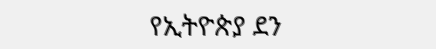የኢትዮጵያ ደን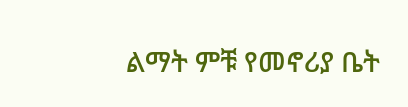ልማት ምቹ የመኖሪያ ቤት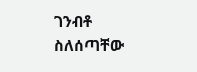ገንብቶ ስለሰጣቸው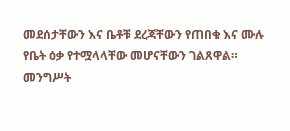መደሰታቸውን እና ቤቶቹ ደረጃቸውን የጠበቁ እና ሙሉ የቤት ዕቃ የተሟላላቸው መሆናቸውን ገልጸዋል።
መንግሥት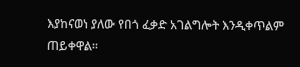እያከናወነ ያለው የበጎ ፈቃድ አገልግሎት እንዲቀጥልም ጠይቀዋል።